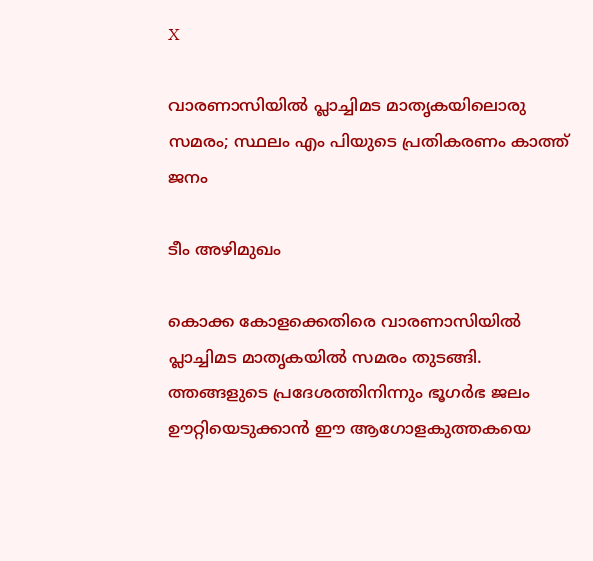X

വാരണാസിയില്‍ പ്ലാച്ചിമട മാതൃകയിലൊരു സമരം; സ്ഥലം എം പിയുടെ പ്രതികരണം കാത്ത് ജനം

ടീം അഴിമുഖം

കൊക്ക കോളക്കെതിരെ വാരണാസിയില്‍ പ്ലാച്ചിമട മാതൃകയില്‍ സമരം തുടങ്ങി. ത്തങ്ങളുടെ പ്രദേശത്തിനിന്നും ഭൂഗര്‍ഭ ജലം ഊറ്റിയെടുക്കാന്‍ ഈ ആഗോളകുത്തകയെ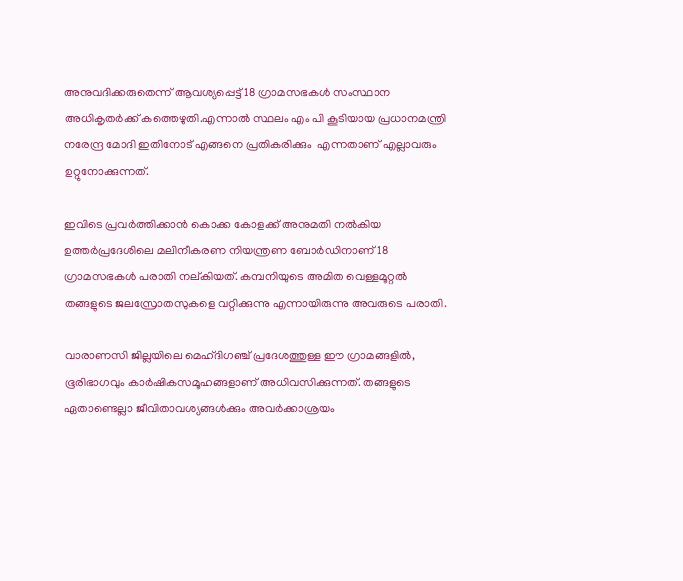അനുവദിക്കരുതെന്ന് ആവശ്യപ്പെട്ട് 18 ഗ്രാമസഭകള്‍ സംസ്ഥാന അധികൃതര്‍ക്ക് കത്തെഴുതി.എന്നാല്‍ സ്ഥലം എം പി കൂടിയായ പ്രധാനമന്ത്രി നരേന്ദ്ര മോദി ഇതിനോട് എങ്ങനെ പ്രതികരിക്കും  എന്നതാണ് എല്ലാവരും ഉറ്റുനോക്കുന്നത്.

ഇവിടെ പ്രവര്‍ത്തിക്കാന്‍ കൊക്ക കോളക്ക് അനുമതി നല്‍കിയ ഉത്തര്‍പ്രദേശിലെ മലിനീകരണ നിയന്ത്രണ ബോര്‍ഡിനാണ് 18 ഗ്രാമസഭകള്‍ പരാതി നല്കിയത്. കമ്പനിയുടെ അമിത വെള്ളമൂറ്റല്‍ തങ്ങളുടെ ജലസ്രോതസുകളെ വറ്റിക്കുന്നു എന്നായിരുന്നു അവരുടെ പരാതി.

വാരാണസി ജില്ലയിലെ മെഹ്ദിഗഞ്ച് പ്രദേശത്തുള്ള ഈ ഗ്രാമങ്ങളില്‍, ഭൂരിഭാഗവും കാര്‍ഷികസമൂഹങ്ങളാണ് അധിവസിക്കുന്നത്. തങ്ങളുടെ ഏതാണ്ടെല്ലാ ജീവിതാവശ്യങ്ങള്‍ക്കും അവര്‍ക്കാശ്രയം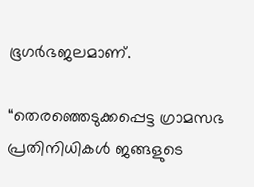ഭൂഗര്‍ഭജലമാണ്.

“തെരഞ്ഞെടുക്കപ്പെട്ട ഗ്രാമസഭ പ്രതിനിധികള്‍ ജങ്ങളുടെ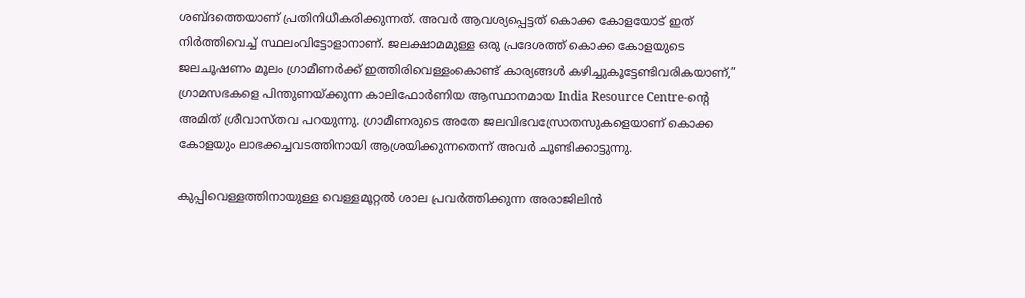ശബ്ദത്തെയാണ് പ്രതിനിധീകരിക്കുന്നത്. അവര്‍ ആവശ്യപ്പെട്ടത് കൊക്ക കോളയോട് ഇത് നിര്‍ത്തിവെച്ച് സ്ഥലംവിട്ടോളാനാണ്. ജലക്ഷാമമുള്ള ഒരു പ്രദേശത്ത് കൊക്ക കോളയുടെ ജലചൂഷണം മൂലം ഗ്രാമീണര്‍ക്ക് ഇത്തിരിവെള്ളംകൊണ്ട് കാര്യങ്ങള്‍ കഴിച്ചുകൂട്ടേണ്ടിവരികയാണ്,” ഗ്രാമസഭകളെ പിന്തുണയ്ക്കുന്ന കാലിഫോര്‍ണിയ ആസ്ഥാനമായ India Resource Centre-ന്റെ അമിത് ശ്രീവാസ്തവ പറയുന്നു. ഗ്രാമീണരുടെ അതേ ജലവിഭവസ്രോതസുകളെയാണ് കൊക്ക കോളയും ലാഭക്കച്ചവടത്തിനായി ആശ്രയിക്കുന്നതെന്ന് അവര്‍ ചൂണ്ടിക്കാട്ടുന്നു.

കുപ്പിവെള്ളത്തിനായുള്ള വെള്ളമൂറ്റല്‍ ശാല പ്രവര്‍ത്തിക്കുന്ന അരാജിലിന്‍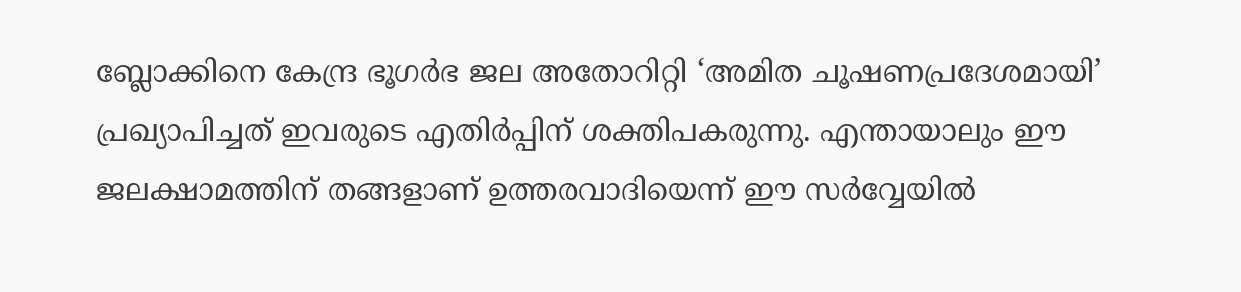ബ്ലോക്കിനെ കേന്ദ്ര ഭൂഗര്‍ഭ ജല അതോറിറ്റി ‘അമിത ചൂഷണപ്രദേശമായി’ പ്രഖ്യാപിച്ചത് ഇവരുടെ എതിര്‍പ്പിന് ശക്തിപകരുന്നു. എന്തായാലും ഈ ജലക്ഷാമത്തിന് തങ്ങളാണ് ഉത്തരവാദിയെന്ന് ഈ സര്‍വ്വേയില്‍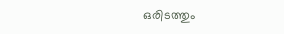ഒരിടത്തും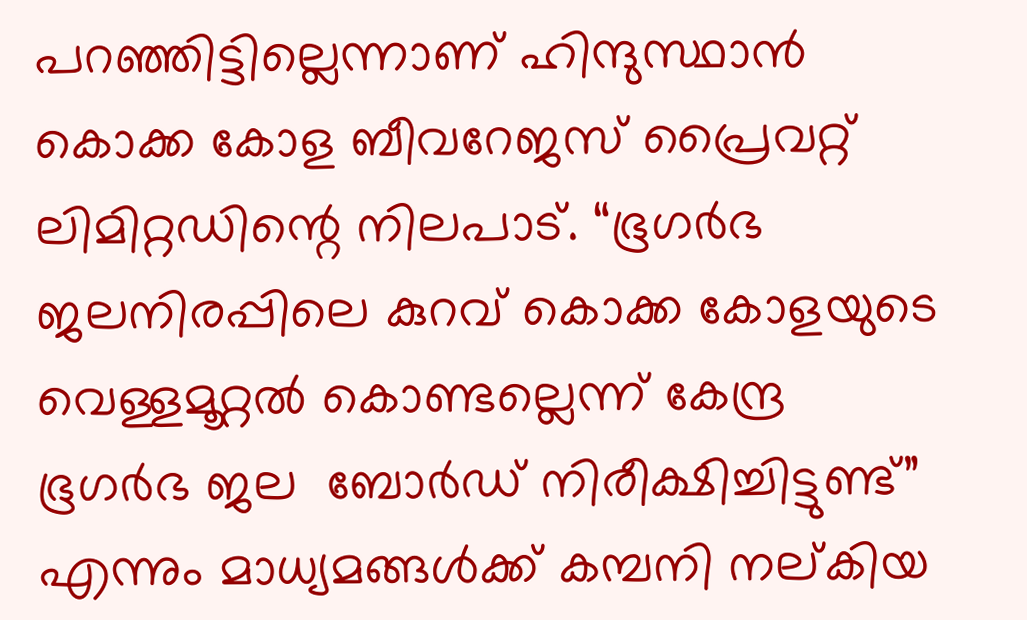പറഞ്ഞിട്ടില്ലെന്നാണ് ഹിന്ദുസ്ഥാന്‍ കൊക്ക കോള ബീവറേജസ് പ്രൈവറ്റ് ലിമിറ്റഡിന്റെ നിലപാട്. “ഭൂഗര്‍ഭ ജലനിരപ്പിലെ കുറവ് കൊക്ക കോളയുടെ വെള്ളമൂറ്റല്‍ കൊണ്ടല്ലെന്ന് കേന്ദ്ര ഭൂഗര്‍ഭ ജല  ബോര്‍ഡ് നിരീക്ഷിച്ചിട്ടുണ്ട്” എന്നും മാധ്യമങ്ങള്‍ക്ക് കമ്പനി നല്കിയ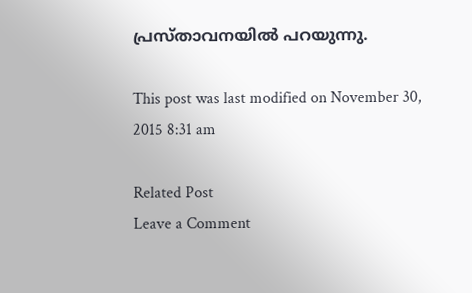പ്രസ്താവനയില്‍ പറയുന്നു.

This post was last modified on November 30, 2015 8:31 am

Related Post
Leave a Comment